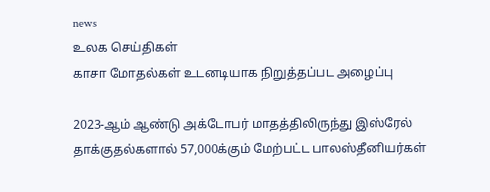news
உலக செய்திகள்
காசா மோதல்கள் உடனடியாக நிறுத்தப்பட அழைப்பு

2023-ஆம் ஆண்டு அக்டோபர் மாதத்திலிருந்து இஸ்ரேல் தாக்குதல்களால் 57,000க்கும் மேற்பட்ட பாலஸ்தீனியர்கள்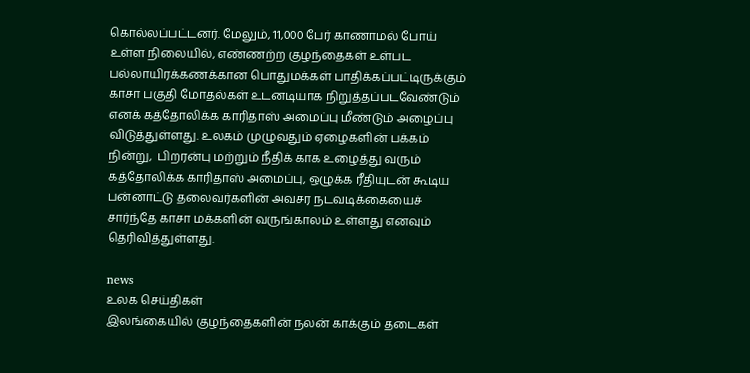கொல்லப்பட்டனர். மேலும், 11,000 பேர் காணாமல் போய் உள்ள நிலையில், எண்ணற்ற குழந்தைகள் உள்பட பல்லாயிரக்கணக்கான பொதுமக்கள் பாதிக்கப்பட்டிருக்கும் காசா பகுதி மோதல்கள் உடனடியாக நிறுத்தப்படவேண்டும் எனக் கத்தோலிக்க காரிதாஸ் அமைப்பு மீண்டும் அழைப்பு விடுத்துள்ளது. உலகம் முழுவதும் ஏழைகளின் பக்கம் நின்று,  பிறரன்பு மற்றும் நீதிக் காக உழைத்து வரும் கத்தோலிக்க காரிதாஸ் அமைப்பு, ஒழுக்க ரீதியுடன் கூடிய பன்னாட்டு தலைவர்களின் அவசர நடவடிக்கையைச் சார்ந்தே காசா மக்களின் வருங்காலம் உள்ளது எனவும் தெரிவித்துள்ளது.

news
உலக செய்திகள்
இலங்கையில் குழந்தைகளின் நலன் காக்கும் தடைகள்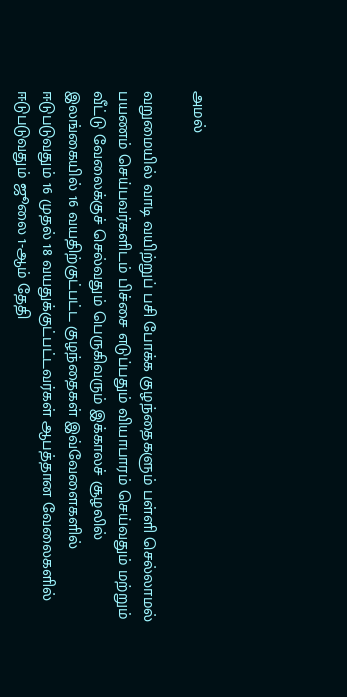அமல்

வறுமையில் வாடி வயிற்றுப் பசி போக்க குழந்தைகளும் பள்ளி செல்லாமல் பயணம் செய்பவர்களிடம் பிச்சை எடுப்பதும் வியாபாரம் செய்வதும் மற்றும் வீட்டு வேலைக்குச் செல்வதும் பெருகிவரும் இக்காலச் சூழலில் இலங்கையில் 16 வயதிற்குட்பட்ட குழந்தைகள் இவ்வேளைகளில் ஈடுபடுவதும் 16 முதல் 18 வயதுக்குட்பட்டவர்கள் ஆபத்தான வேலைகளில் ஈடுபடுவதும் ஜூலை 1-ஆம் தேதி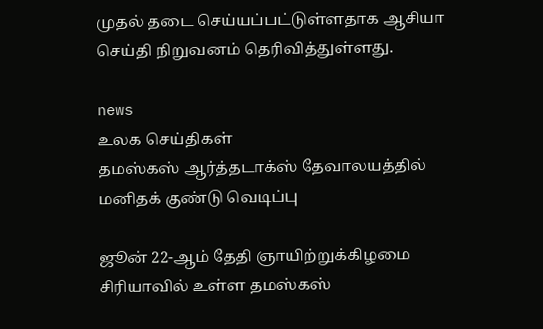முதல் தடை செய்யப்பட்டுள்ளதாக ஆசியா செய்தி நிறுவனம் தெரிவித்துள்ளது.

news
உலக செய்திகள்
தமஸ்கஸ் ஆர்த்தடாக்ஸ் தேவாலயத்தில் மனிதக் குண்டு வெடிப்பு

ஜூன் 22-ஆம் தேதி ஞாயிற்றுக்கிழமை சிரியாவில் உள்ள தமஸ்கஸ்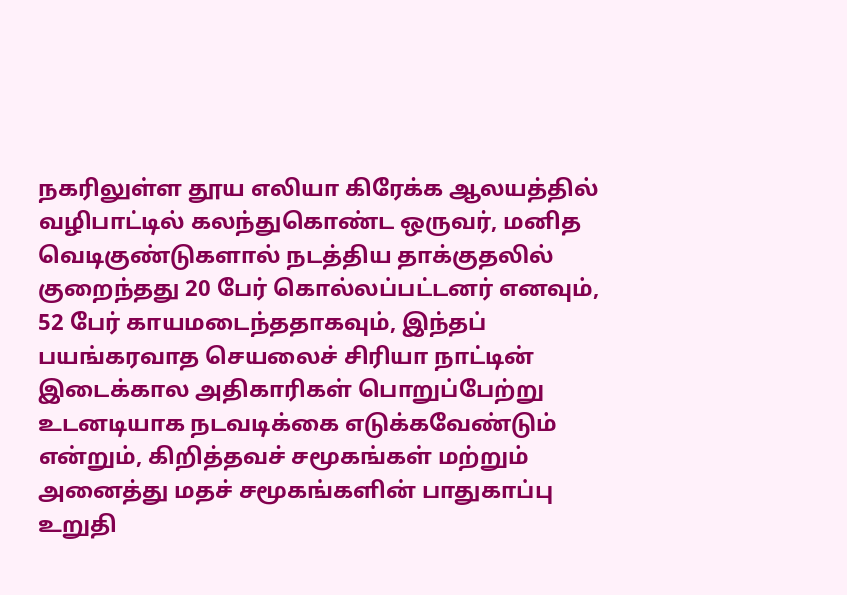நகரிலுள்ள தூய எலியா கிரேக்க ஆலயத்தில் வழிபாட்டில் கலந்துகொண்ட ஒருவர், மனித வெடிகுண்டுகளால் நடத்திய தாக்குதலில் குறைந்தது 20 பேர் கொல்லப்பட்டனர் எனவும், 52 பேர் காயமடைந்ததாகவும், இந்தப் பயங்கரவாத செயலைச் சிரியா நாட்டின்  இடைக்கால அதிகாரிகள் பொறுப்பேற்று உடனடியாக நடவடிக்கை எடுக்கவேண்டும் என்றும், கிறித்தவச் சமூகங்கள் மற்றும் அனைத்து மதச் சமூகங்களின் பாதுகாப்பு உறுதி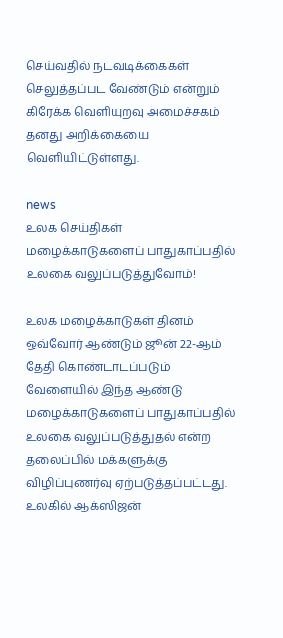செய்வதில் நடவடிக்கைகள் செலுத்தப்பட வேண்டும் என்றும் கிரேக்க வெளியுறவு அமைச்சகம் தனது அறிக்கையை வெளியிட்டுள்ளது.

news
உலக செய்திகள்
மழைக்காடுகளைப் பாதுகாப்பதில் உலகை வலுப்படுத்துவோம்!

உலக மழைக்காடுகள் தினம் ஒவ்வோர் ஆண்டும் ஜூன் 22-ஆம் தேதி கொண்டாடப்படும் வேளையில் இந்த ஆண்டு மழைக்காடுகளைப் பாதுகாப்பதில் உலகை வலுப்படுத்துதல் என்ற தலைப்பில் மக்களுக்கு விழிப்புணர்வு ஏற்படுத்தப்பட்டது. உலகில் ஆக்ஸிஜன்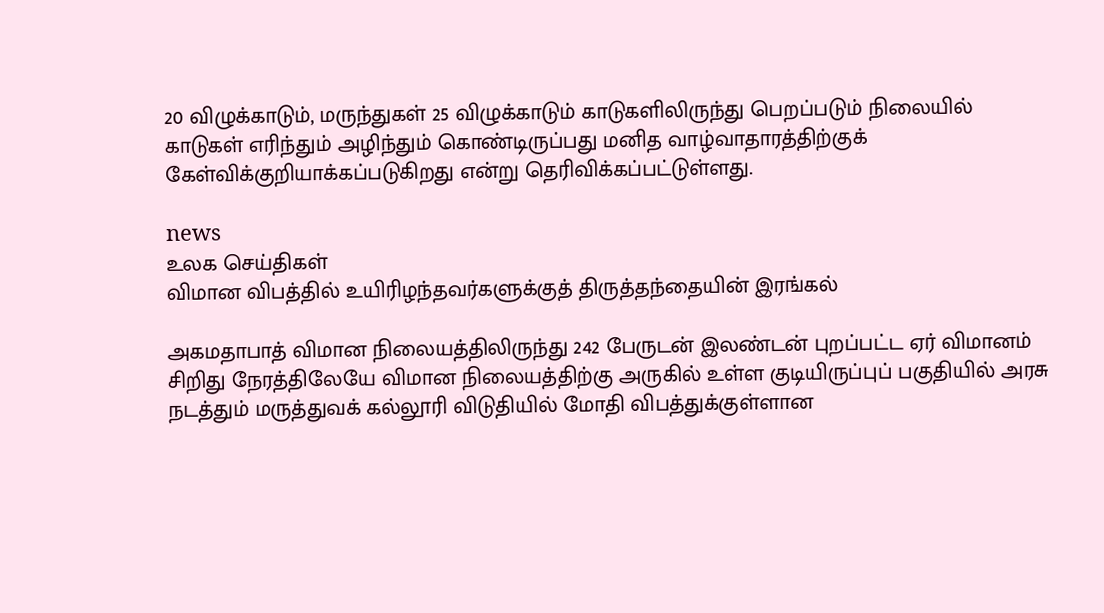20 விழுக்காடும், மருந்துகள் 25 விழுக்காடும் காடுகளிலிருந்து பெறப்படும் நிலையில் காடுகள் எரிந்தும் அழிந்தும் கொண்டிருப்பது மனித வாழ்வாதாரத்திற்குக் கேள்விக்குறியாக்கப்படுகிறது என்று தெரிவிக்கப்பட்டுள்ளது.

news
உலக செய்திகள்
விமான விபத்தில் உயிரிழந்தவர்களுக்குத் திருத்தந்தையின் இரங்கல்

அகமதாபாத் விமான நிலையத்திலிருந்து 242 பேருடன் இலண்டன் புறப்பட்ட ஏர் விமானம் சிறிது நேரத்திலேயே விமான நிலையத்திற்கு அருகில் உள்ள குடியிருப்புப் பகுதியில் அரசு நடத்தும் மருத்துவக் கல்லூரி விடுதியில் மோதி விபத்துக்குள்ளான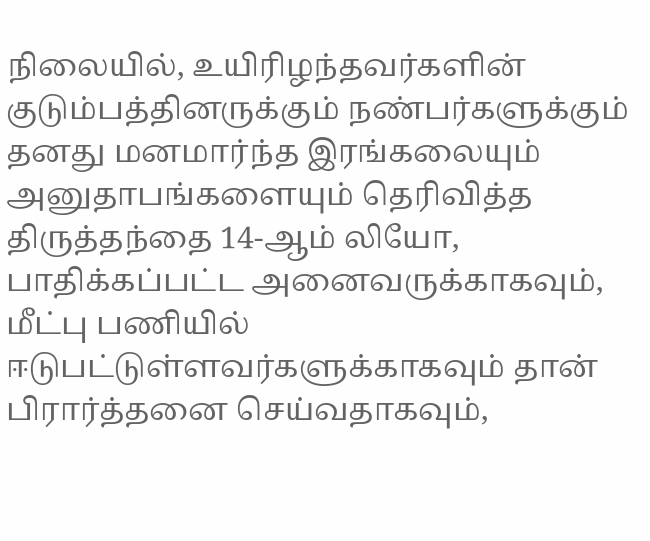நிலையில், உயிரிழந்தவர்களின் குடும்பத்தினருக்கும் நண்பர்களுக்கும் தனது மனமார்ந்த இரங்கலையும் அனுதாபங்களையும் தெரிவித்த திருத்தந்தை 14-ஆம் லியோ, பாதிக்கப்பட்ட அனைவருக்காகவும், மீட்பு பணியில் ஈடுபட்டுள்ளவர்களுக்காகவும் தான் பிரார்த்தனை செய்வதாகவும்,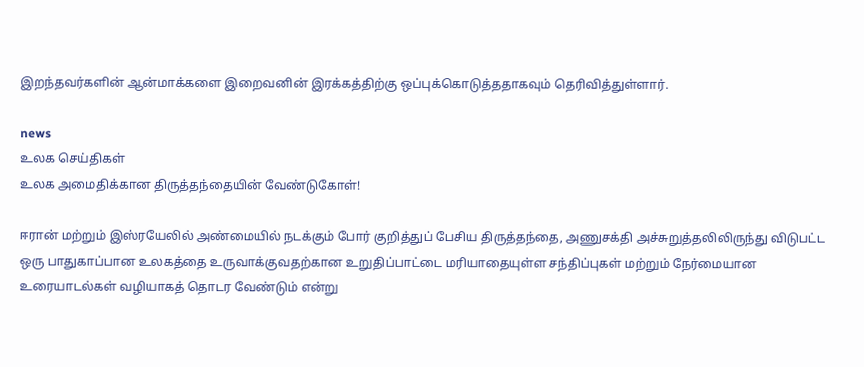இறந்தவர்களின் ஆன்மாக்களை இறைவனின் இரக்கத்திற்கு ஒப்புக்கொடுத்ததாகவும் தெரிவித்துள்ளார்.

news
உலக செய்திகள்
உலக அமைதிக்கான திருத்தந்தையின் வேண்டுகோள்!

ஈரான் மற்றும் இஸ்ரயேலில் அண்மையில் நடக்கும் போர் குறித்துப் பேசிய திருத்தந்தை, அணுசக்தி அச்சுறுத்தலிலிருந்து விடுபட்ட ஒரு பாதுகாப்பான உலகத்தை உருவாக்குவதற்கான உறுதிப்பாட்டை மரியாதையுள்ள சந்திப்புகள் மற்றும் நேர்மையான உரையாடல்கள் வழியாகத் தொடர வேண்டும் என்று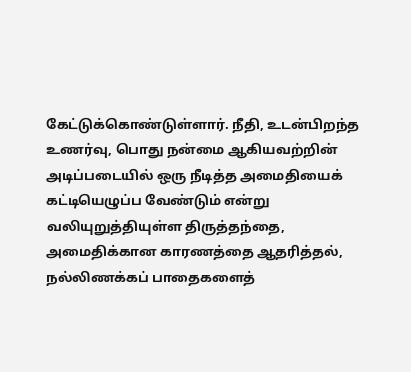கேட்டுக்கொண்டுள்ளார். நீதி, உடன்பிறந்த உணர்வு, பொது நன்மை ஆகியவற்றின் அடிப்படையில் ஒரு நீடித்த அமைதியைக் கட்டியெழுப்ப வேண்டும் என்று வலியுறுத்தியுள்ள திருத்தந்தை, அமைதிக்கான காரணத்தை ஆதரித்தல், நல்லிணக்கப் பாதைகளைத்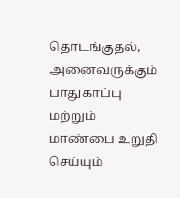தொடங்குதல், அனைவருக்கும் பாதுகாப்பு மற்றும் மாண்பை உறுதி செய்யும்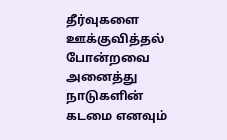தீர்வுகளை ஊக்குவித்தல் போன்றவை அனைத்து நாடுகளின் கடமை எனவும்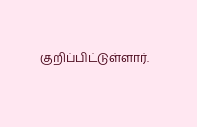குறிப்பிட்டுள்ளார்.